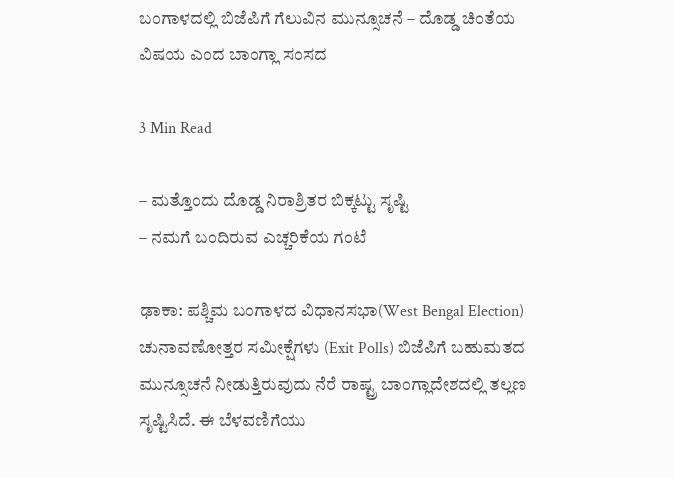ಬಂಗಾಳದಲ್ಲಿ ಬಿಜೆಪಿಗೆ ಗೆಲುವಿನ ಮುನ್ಸೂಚನೆ – ದೊಡ್ಡ ಚಿಂತೆಯ ವಿಷಯ ಎಂದ ಬಾಂಗ್ಲಾ ಸಂಸದ

3 Min Read

– ಮತ್ತೊಂದು ದೊಡ್ಡ ನಿರಾಶ್ರಿತರ ಬಿಕ್ಕಟ್ಟು ಸೃಷ್ಟಿ
– ನಮಗೆ ಬಂದಿರುವ ಎಚ್ಚರಿಕೆಯ ಗಂಟೆ

ಢಾಕಾ: ಪಶ್ಚಿಮ ಬಂಗಾಳದ ವಿಧಾನಸಭಾ(West Bengal Election) ಚುನಾವಣೋತ್ತರ ಸಮೀಕ್ಷೆಗಳು (Exit Polls) ಬಿಜೆಪಿಗೆ ಬಹುಮತದ ಮುನ್ಸೂಚನೆ ನೀಡುತ್ತಿರುವುದು ನೆರೆ ರಾಷ್ಟ್ರ ಬಾಂಗ್ಲಾದೇಶದಲ್ಲಿ ತಲ್ಲಣ ಸೃಷ್ಟಿಸಿದೆ. ಈ ಬೆಳವಣಿಗೆಯು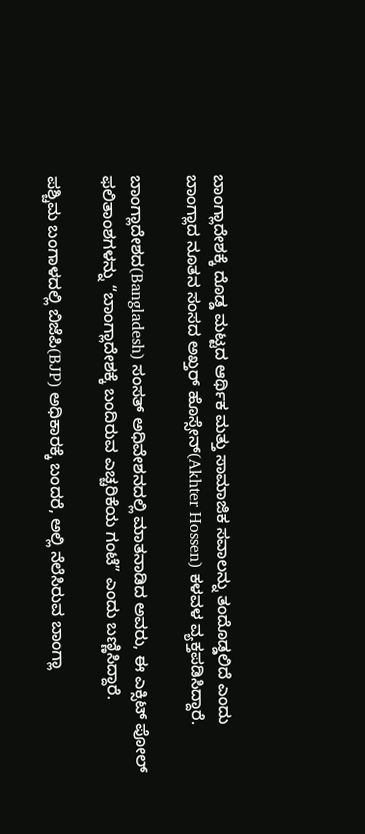ಬಾಂಗ್ಲಾದೇಶಕ್ಕೆ ದೊಡ್ಡ ಮಟ್ಟದ ಆರ್ಥಿಕ ಮತ್ತು ಸಾಮಾಜಿಕ ಸವಾಲನ್ನು ತಂದೊಡ್ಡಲಿದೆ ಎಂದು ಬಾಂಗ್ಲಾದ ನೂತನ ಸಂಸದ ಅಖ್ತರ್ ಹೊಸ್ಸೇನ್(Akhter Hossen) ಕಳವಳ ವ್ಯಕ್ತಪಡಿಸಿದ್ದಾರೆ.

ಬಾಂಗ್ಲಾದೇಶದ(Bangladesh) ಸಂಸತ್ ಅಧಿವೇಶನದಲ್ಲಿ ಮಾತನಾಡಿದ ಅವರು, ಈ ಎಕ್ಸಿಟ್ ಪೋಲ್ ಫಲಿತಾಂಶಗಳನ್ನು “ಬಾಂಗ್ಲಾದೇಶಕ್ಕೆ ಬಂದಿರುವ ಎಚ್ಚರಿಕೆಯ ಗಂಟೆ” ಎಂದು ಬಣ್ಣಿಸಿದ್ದಾರೆ.

ಪಶ್ಚಿಮ ಬಂಗಾಳದಲ್ಲಿ ಬಿಜೆಪಿ(BJP) ಅಧಿಕಾರಕ್ಕೆ ಬಂದರೆ, ಅಲ್ಲಿ ನೆಲೆಸಿರುವ ಬಾಂಗ್ಲಾ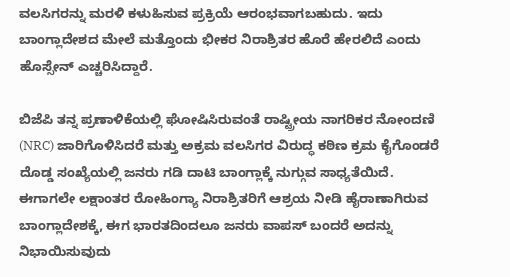ವಲಸಿಗರನ್ನು ಮರಳಿ ಕಳುಹಿಸುವ ಪ್ರಕ್ರಿಯೆ ಆರಂಭವಾಗಬಹುದು. ಇದು ಬಾಂಗ್ಲಾದೇಶದ ಮೇಲೆ ಮತ್ತೊಂದು ಭೀಕರ ನಿರಾಶ್ರಿತರ ಹೊರೆ ಹೇರಲಿದೆ ಎಂದು ಹೊಸ್ಸೇನ್ ಎಚ್ಚರಿಸಿದ್ದಾರೆ.

ಬಿಜೆಪಿ ತನ್ನ ಪ್ರಣಾಳಿಕೆಯಲ್ಲಿ ಘೋಷಿಸಿರುವಂತೆ ರಾಷ್ಟ್ರೀಯ ನಾಗರಿಕರ ನೋಂದಣಿ (NRC) ಜಾರಿಗೊಳಿಸಿದರೆ ಮತ್ತು ಅಕ್ರಮ ವಲಸಿಗರ ವಿರುದ್ಧ ಕಠಿಣ ಕ್ರಮ ಕೈಗೊಂಡರೆ ದೊಡ್ಡ ಸಂಖ್ಯೆಯಲ್ಲಿ ಜನರು ಗಡಿ ದಾಟಿ ಬಾಂಗ್ಲಾಕ್ಕೆ ನುಗ್ಗುವ ಸಾಧ್ಯತೆಯಿದೆ. ಈಗಾಗಲೇ ಲಕ್ಷಾಂತರ ರೋಹಿಂಗ್ಯಾ ನಿರಾಶ್ರಿತರಿಗೆ ಆಶ್ರಯ ನೀಡಿ ಹೈರಾಣಾಗಿರುವ ಬಾಂಗ್ಲಾದೇಶಕ್ಕೆ, ಈಗ ಭಾರತದಿಂದಲೂ ಜನರು ವಾಪಸ್ ಬಂದರೆ ಅದನ್ನು ನಿಭಾಯಿಸುವುದು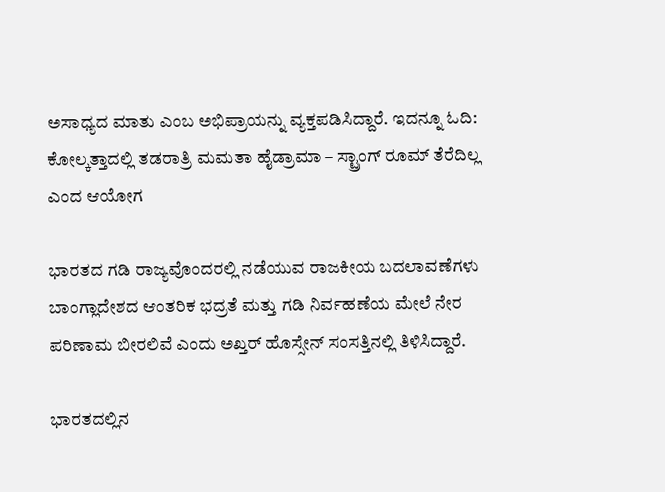ಅಸಾಧ್ಯದ ಮಾತು ಎಂಬ ಅಭಿಪ್ರಾಯನ್ನು ವ್ಯಕ್ತಪಡಿಸಿದ್ದಾರೆ. ಇದನ್ನೂ ಓದಿ: ಕೋಲ್ಕತ್ತಾದಲ್ಲಿ ತಡರಾತ್ರಿ ಮಮತಾ ಹೈಡ್ರಾಮಾ – ಸ್ಟ್ರಾಂಗ್ ರೂಮ್‌ ತೆರೆದಿಲ್ಲ ಎಂದ ಆಯೋಗ

ಭಾರತದ ಗಡಿ ರಾಜ್ಯವೊಂದರಲ್ಲಿ ನಡೆಯುವ ರಾಜಕೀಯ ಬದಲಾವಣೆಗಳು ಬಾಂಗ್ಲಾದೇಶದ ಆಂತರಿಕ ಭದ್ರತೆ ಮತ್ತು ಗಡಿ ನಿರ್ವಹಣೆಯ ಮೇಲೆ ನೇರ ಪರಿಣಾಮ ಬೀರಲಿವೆ ಎಂದು ಅಖ್ತರ್ ಹೊಸ್ಸೇನ್ ಸಂಸತ್ತಿನಲ್ಲಿ ತಿಳಿಸಿದ್ದಾರೆ.

ಭಾರತದಲ್ಲಿನ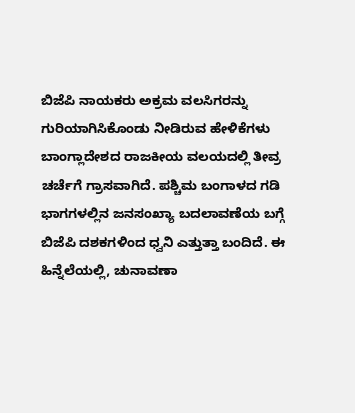ಬಿಜೆಪಿ ನಾಯಕರು ಅಕ್ರಮ ವಲಸಿಗರನ್ನು ಗುರಿಯಾಗಿಸಿಕೊಂಡು ನೀಡಿರುವ ಹೇಳಿಕೆಗಳು ಬಾಂಗ್ಲಾದೇಶದ ರಾಜಕೀಯ ವಲಯದಲ್ಲಿ ತೀವ್ರ ಚರ್ಚೆಗೆ ಗ್ರಾಸವಾಗಿದೆ. ಪಶ್ಚಿಮ ಬಂಗಾಳದ ಗಡಿ ಭಾಗಗಳಲ್ಲಿನ ಜನಸಂಖ್ಯಾ ಬದಲಾವಣೆಯ ಬಗ್ಗೆ ಬಿಜೆಪಿ ದಶಕಗಳಿಂದ ಧ್ವನಿ ಎತ್ತುತ್ತಾ ಬಂದಿದೆ. ಈ ಹಿನ್ನೆಲೆಯಲ್ಲಿ, ಚುನಾವಣಾ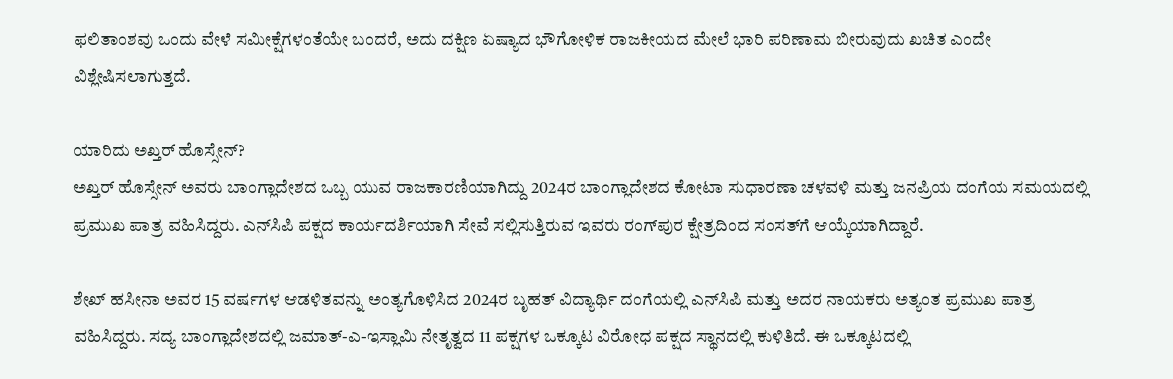ಫಲಿತಾಂಶವು ಒಂದು ವೇಳೆ ಸಮೀಕ್ಷೆಗಳಂತೆಯೇ ಬಂದರೆ, ಅದು ದಕ್ಷಿಣ ಏಷ್ಯಾದ ಭೌಗೋಳಿಕ ರಾಜಕೀಯದ ಮೇಲೆ ಭಾರಿ ಪರಿಣಾಮ ಬೀರುವುದು ಖಚಿತ ಎಂದೇ ವಿಶ್ಲೇಷಿಸಲಾಗುತ್ತದೆ.

ಯಾರಿದು ಅಖ್ತರ್‌ ಹೊಸ್ಸೇನ್‌?
ಅಖ್ತರ್ ಹೊಸ್ಸೇನ್ ಅವರು ಬಾಂಗ್ಲಾದೇಶದ ಒಬ್ಬ ಯುವ ರಾಜಕಾರಣಿಯಾಗಿದ್ದು 2024ರ ಬಾಂಗ್ಲಾದೇಶದ ಕೋಟಾ ಸುಧಾರಣಾ ಚಳವಳಿ ಮತ್ತು ಜನಪ್ರಿಯ ದಂಗೆಯ ಸಮಯದಲ್ಲಿ ಪ್ರಮುಖ ಪಾತ್ರ ವಹಿಸಿದ್ದರು. ಎನ್‌ಸಿಪಿ ಪಕ್ಷದ ಕಾರ್ಯದರ್ಶಿಯಾಗಿ ಸೇವೆ ಸಲ್ಲಿಸುತ್ತಿರುವ ಇವರು ರಂಗ್‌ಪುರ ಕ್ಷೇತ್ರದಿಂದ ಸಂಸತ್‌ಗೆ ಆಯ್ಕೆಯಾಗಿದ್ದಾರೆ.

ಶೇಖ್ ಹಸೀನಾ ಅವರ 15 ವರ್ಷಗಳ ಆಡಳಿತವನ್ನು ಅಂತ್ಯಗೊಳಿಸಿದ 2024ರ ಬೃಹತ್ ವಿದ್ಯಾರ್ಥಿ ದಂಗೆಯಲ್ಲಿ ಎನ್‌ಸಿಪಿ ಮತ್ತು ಅದರ ನಾಯಕರು ಅತ್ಯಂತ ಪ್ರಮುಖ ಪಾತ್ರ ವಹಿಸಿದ್ದರು. ಸದ್ಯ ಬಾಂಗ್ಲಾದೇಶದಲ್ಲಿ ಜಮಾತ್-ಎ-ಇಸ್ಲಾಮಿ ನೇತೃತ್ವದ 11 ಪಕ್ಷಗಳ ಒಕ್ಕೂಟ ವಿರೋಧ ಪಕ್ಷದ ಸ್ಥಾನದಲ್ಲಿ ಕುಳಿತಿದೆ. ಈ ಒಕ್ಕೂಟದಲ್ಲಿ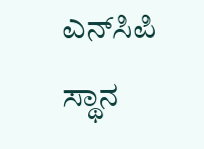ಎನ್‌ಸಿಪಿ ಸ್ಥಾನ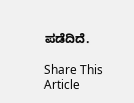ಪಡೆದಿದೆ.

Share This Article